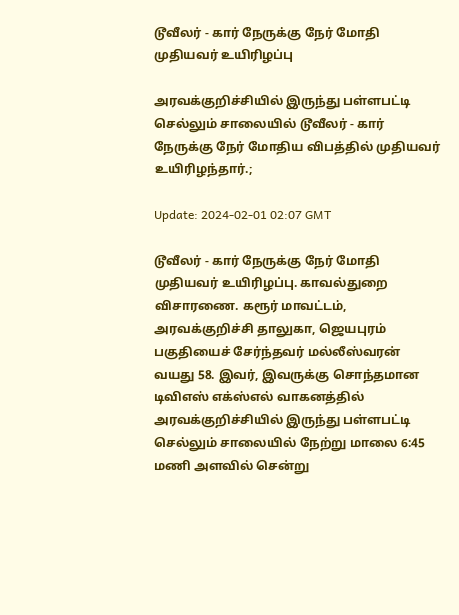டூவீலர் - கார் நேருக்கு நேர் மோதி முதியவர் உயிரிழப்பு

அரவக்குறிச்சியில் இருந்து பள்ளபட்டி செல்லும் சாலையில் டூவீலர் - கார் நேருக்கு நேர் மோதிய விபத்தில் முதியவர் உயிரிழந்தார்.;

Update: 2024-02-01 02:07 GMT

டூவீலர் - கார் நேருக்கு நேர் மோதி முதியவர் உயிரிழப்பு. காவல்துறை விசாரணை. கரூர் மாவட்டம், அரவக்குறிச்சி தாலுகா, ஜெயபுரம் பகுதியைச் சேர்ந்தவர் மல்லீஸ்வரன் வயது 58. இவர், இவருக்கு சொந்தமான டிவிஎஸ் எக்ஸ்எல் வாகனத்தில் அரவக்குறிச்சியில் இருந்து பள்ளபட்டி செல்லும் சாலையில் நேற்று மாலை 6:45 மணி அளவில் சென்று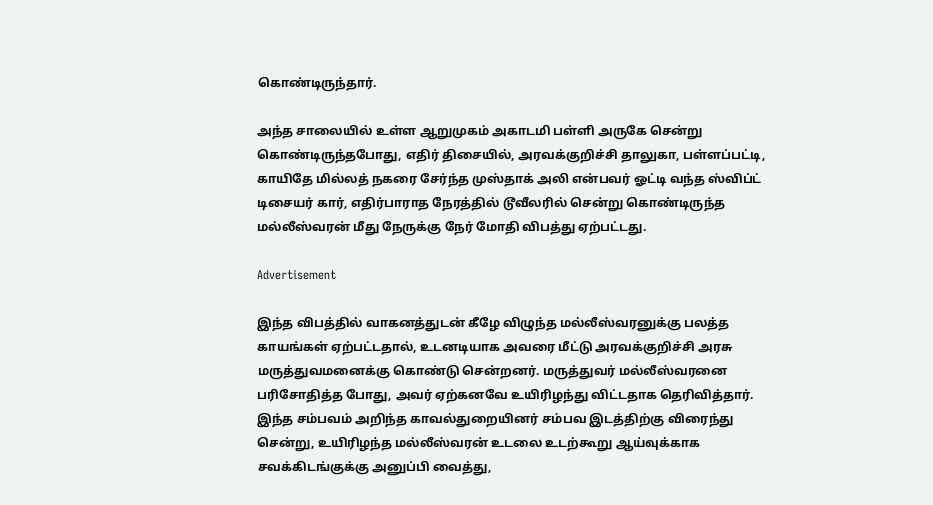கொண்டிருந்தார்.

அந்த சாலையில் உள்ள ஆறுமுகம் அகாடமி பள்ளி அருகே சென்று கொண்டிருந்தபோது, எதிர் திசையில், அரவக்குறிச்சி தாலுகா, பள்ளப்பட்டி, காயிதே மில்லத் நகரை சேர்ந்த முஸ்தாக் அலி என்பவர் ஓட்டி வந்த ஸ்விப்ட் டிசையர் கார், எதிர்பாராத நேரத்தில் டூவீலரில் சென்று கொண்டிருந்த மல்லீஸ்வரன் மீது நேருக்கு நேர் மோதி விபத்து ஏற்பட்டது.

Advertisement

இந்த விபத்தில் வாகனத்துடன் கீழே விழுந்த மல்லீஸ்வரனுக்கு பலத்த காயங்கள் ஏற்பட்டதால், உடனடியாக அவரை மீட்டு அரவக்குறிச்சி அரசு மருத்துவமனைக்கு கொண்டு சென்றனர். மருத்துவர் மல்லீஸ்வரனை பரிசோதித்த போது, அவர் ஏற்கனவே உயிரிழந்து விட்டதாக தெரிவித்தார். இந்த சம்பவம் அறிந்த காவல்துறையினர் சம்பவ இடத்திற்கு விரைந்து சென்று, உயிரிழந்த மல்லீஸ்வரன் உடலை உடற்கூறு ஆய்வுக்காக சவக்கிடங்குக்கு அனுப்பி வைத்து,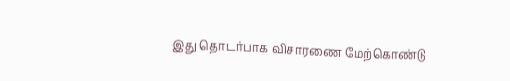இது தொடர்பாக விசாரணை மேற்கொண்டு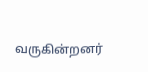வருகின்றனர்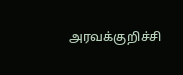அரவக்குறிச்சி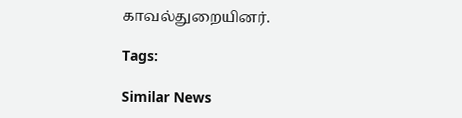காவல்துறையினர்.

Tags:

Similar News